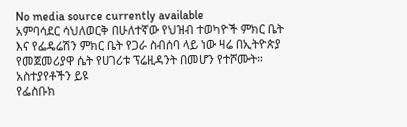No media source currently available
አምባሳደር ሳህለወርቅ በሁለተኛው የህዝብ ተወካዮች ምክር ቤት እና የፌዴሬሽን ምክር ቤት የጋራ ስብሰባ ላይ ነው ዛሬ በኢትዮጵያ የመጀመሪያዋ ሴት የሀገሪቱ ፕሬዚዳንት በመሆን የተሾሙት።
አስተያየቶችን ይዩ
የፌስቡክ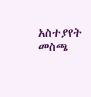አስተያየት መስጫ